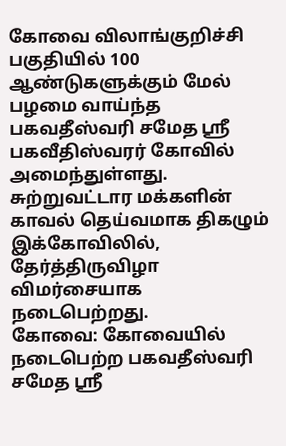கோவை விலாங்குறிச்சி பகுதியில் 100 ஆண்டுகளுக்கும் மேல் பழமை வாய்ந்த பகவதீஸ்வரி சமேத ஸ்ரீ பகவீதிஸ்வரர் கோவில் அமைந்துள்ளது. சுற்றுவட்டார மக்களின் காவல் தெய்வமாக திகழும் இக்கோவிலில், தேர்த்திருவிழா விமர்சையாக நடைபெற்றது.
கோவை: கோவையில் நடைபெற்ற பகவதீஸ்வரி சமேத ஸ்ரீ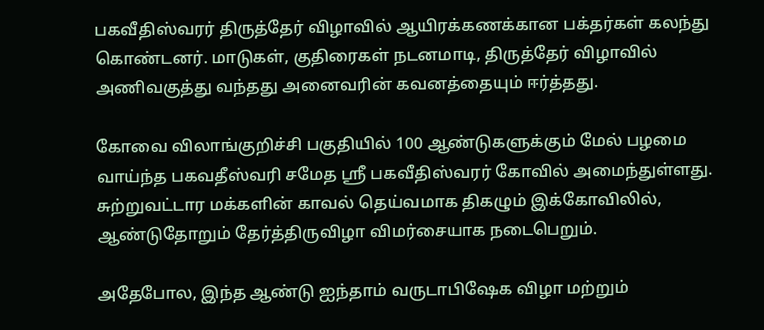பகவீதிஸ்வரர் திருத்தேர் விழாவில் ஆயிரக்கணக்கான பக்தர்கள் கலந்து கொண்டனர். மாடுகள், குதிரைகள் நடனமாடி, திருத்தேர் விழாவில் அணிவகுத்து வந்தது அனைவரின் கவனத்தையும் ஈர்த்தது.

கோவை விலாங்குறிச்சி பகுதியில் 100 ஆண்டுகளுக்கும் மேல் பழமை வாய்ந்த பகவதீஸ்வரி சமேத ஸ்ரீ பகவீதிஸ்வரர் கோவில் அமைந்துள்ளது. சுற்றுவட்டார மக்களின் காவல் தெய்வமாக திகழும் இக்கோவிலில், ஆண்டுதோறும் தேர்த்திருவிழா விமர்சையாக நடைபெறும்.

அதேபோல, இந்த ஆண்டு ஐந்தாம் வருடாபிஷேக விழா மற்றும்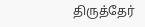திருத்தேர்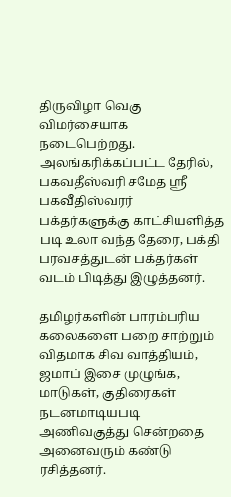திருவிழா வெகு விமர்சையாக நடைபெற்றது. அலங்கரிக்கப்பட்ட தேரில், பகவதீஸ்வரி சமேத ஸ்ரீ பகவீதிஸ்வரர் பக்தர்களுக்கு காட்சியளித்த படி உலா வந்த தேரை, பக்தி பரவசத்துடன் பக்தர்கள் வடம் பிடித்து இழுத்தனர்.

தமிழர்களின் பாரம்பரிய கலைகளை பறை சாற்றும் விதமாக சிவ வாத்தியம், ஜமாப் இசை முழுங்க, மாடுகள், குதிரைகள் நடனமாடியபடி அணிவகுத்து சென்றதை அனைவரும் கண்டு ரசித்தனர்.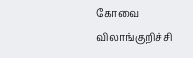கோவை விலாங்குறிச்சி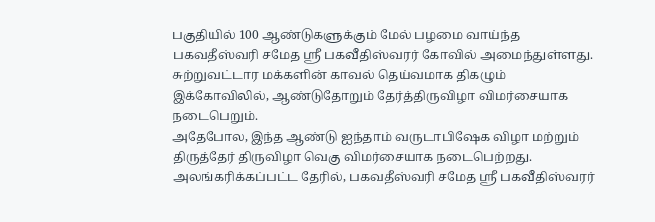பகுதியில் 100 ஆண்டுகளுக்கும் மேல் பழமை வாய்ந்த பகவதீஸ்வரி சமேத ஸ்ரீ பகவீதிஸ்வரர் கோவில் அமைந்துள்ளது. சுற்றுவட்டார மக்களின் காவல் தெய்வமாக திகழும் இக்கோவிலில், ஆண்டுதோறும் தேர்த்திருவிழா விமர்சையாக நடைபெறும்.
அதேபோல, இந்த ஆண்டு ஐந்தாம் வருடாபிஷேக விழா மற்றும் திருத்தேர் திருவிழா வெகு விமர்சையாக நடைபெற்றது. அலங்கரிக்கப்பட்ட தேரில், பகவதீஸ்வரி சமேத ஸ்ரீ பகவீதிஸ்வரர்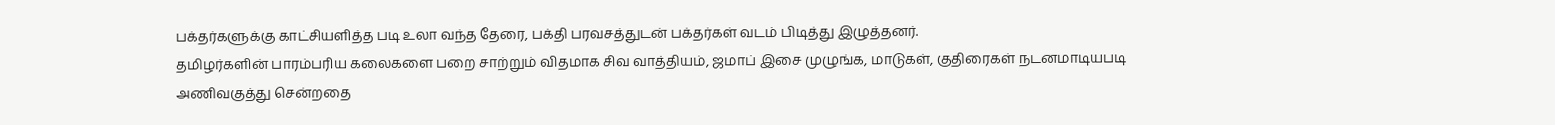பக்தர்களுக்கு காட்சியளித்த படி உலா வந்த தேரை, பக்தி பரவசத்துடன் பக்தர்கள் வடம் பிடித்து இழுத்தனர்.
தமிழர்களின் பாரம்பரிய கலைகளை பறை சாற்றும் விதமாக சிவ வாத்தியம், ஜமாப் இசை முழுங்க, மாடுகள், குதிரைகள் நடனமாடியபடி அணிவகுத்து சென்றதை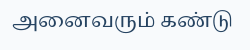அனைவரும் கண்டு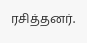ரசித்தனர்.